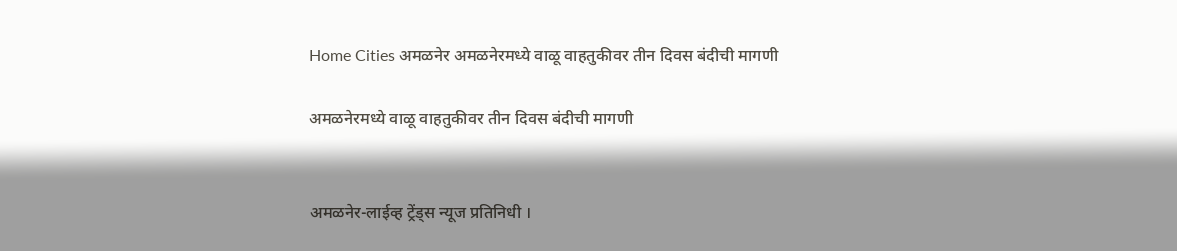Home Cities अमळनेर अमळनेरमध्ये वाळू वाहतुकीवर तीन दिवस बंदीची मागणी

अमळनेरमध्ये वाळू वाहतुकीवर तीन दिवस बंदीची मागणी


अमळनेर-लाईव्ह ट्रेंड्स न्यूज प्रतिनिधी ।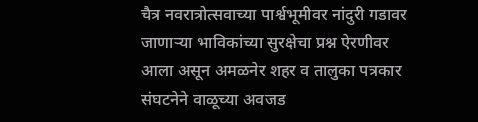चैत्र नवरात्रोत्सवाच्या पार्श्वभूमीवर नांदुरी गडावर जाणाऱ्या भाविकांच्या सुरक्षेचा प्रश्न ऐरणीवर आला असून अमळनेर शहर व तालुका पत्रकार संघटनेने वाळूच्या अवजड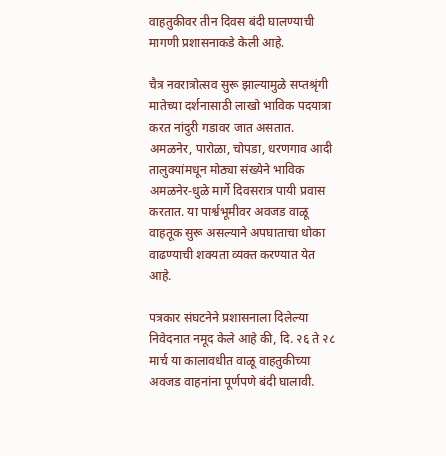वाहतुकीवर तीन दिवस बंदी घालण्याची मागणी प्रशासनाकडे केली आहे.

चैत्र नवरात्रोत्सव सुरू झाल्यामुळे सप्तश्रृंगी मातेच्या दर्शनासाठी लाखो भाविक पदयात्रा करत नांदुरी गडावर जात असतात. अमळनेर, पारोळा, चोपडा, धरणगाव आदी तालुक्यांमधून मोठ्या संख्येने भाविक अमळनेर-धुळे मार्गे दिवसरात्र पायी प्रवास करतात. या पार्श्वभूमीवर अवजड वाळू वाहतूक सुरू असल्याने अपघाताचा धोका वाढण्याची शक्यता व्यक्त करण्यात येत आहे.

पत्रकार संघटनेने प्रशासनाला दिलेल्या निवेदनात नमूद केले आहे की, दि. २६ ते २८ मार्च या कालावधीत वाळू वाहतुकीच्या अवजड वाहनांना पूर्णपणे बंदी घालावी.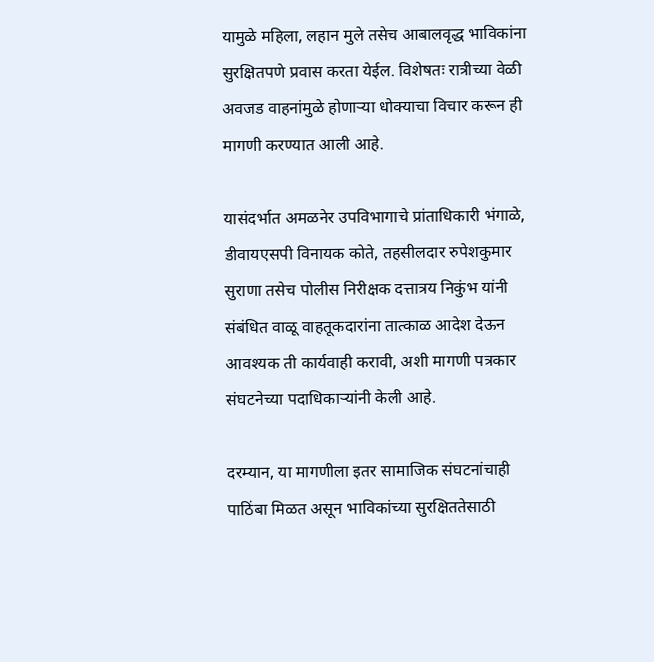यामुळे महिला, लहान मुले तसेच आबालवृद्ध भाविकांना सुरक्षितपणे प्रवास करता येईल. विशेषतः रात्रीच्या वेळी अवजड वाहनांमुळे होणाऱ्या धोक्याचा विचार करून ही मागणी करण्यात आली आहे.

यासंदर्भात अमळनेर उपविभागाचे प्रांताधिकारी भंगाळे, डीवायएसपी विनायक कोते, तहसीलदार रुपेशकुमार सुराणा तसेच पोलीस निरीक्षक दत्तात्रय निकुंभ यांनी संबंधित वाळू वाहतूकदारांना तात्काळ आदेश देऊन आवश्यक ती कार्यवाही करावी, अशी मागणी पत्रकार संघटनेच्या पदाधिकाऱ्यांनी केली आहे.

दरम्यान, या मागणीला इतर सामाजिक संघटनांचाही पाठिंबा मिळत असून भाविकांच्या सुरक्षिततेसाठी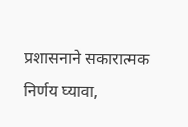प्रशासनाने सकारात्मक निर्णय घ्यावा,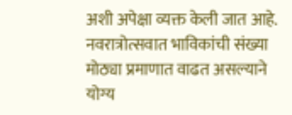अशी अपेक्षा व्यक्त केली जात आहे. नवरात्रोत्सवात भाविकांची संख्या मोठ्या प्रमाणात वाढत असल्याने योग्य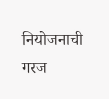नियोजनाची गरज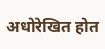अधोरेखित होत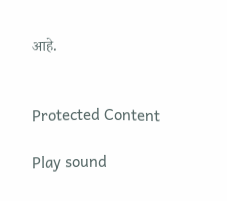आहे.


Protected Content

Play sound